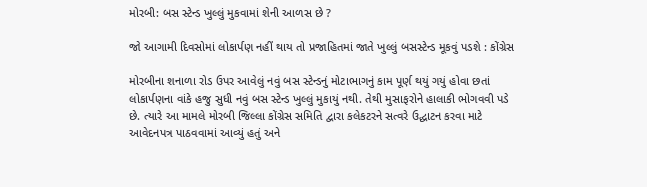મોરબી: બસ સ્ટેન્ડ ખુલ્લું મુકવામાં શેની આળસ છે ?

જો આગામી દિવસોમાં લોકાર્પણ નહીં થાય તો પ્રજાહિતમાં જાતે ખુલ્લું બસસ્ટેન્ડ મૂકવું પડશે : કોંગ્રેસ

મોરબીના શનાળા રોડ ઉપર આવેલું નવું બસ સ્ટેન્ડનું મોટાભાગનું કામ પૂર્ણ થયું ગયું હોવા છતાં લોકાર્પણના વાંકે હજુ સુધી નવું બસ સ્ટેન્ડ ખુલ્લું મુકાયું નથી. તેથી મુસાફરોને હાલાકી ભોગવવી પડે છે. ત્યારે આ મામલે મોરબી જિલ્લા કોંગ્રેસ સમિતિ દ્વારા કલેકટરને સત્વરે ઉદ્ઘાટન કરવા માટે આવેદનપત્ર પાઠવવામાં આવ્યું હતું અને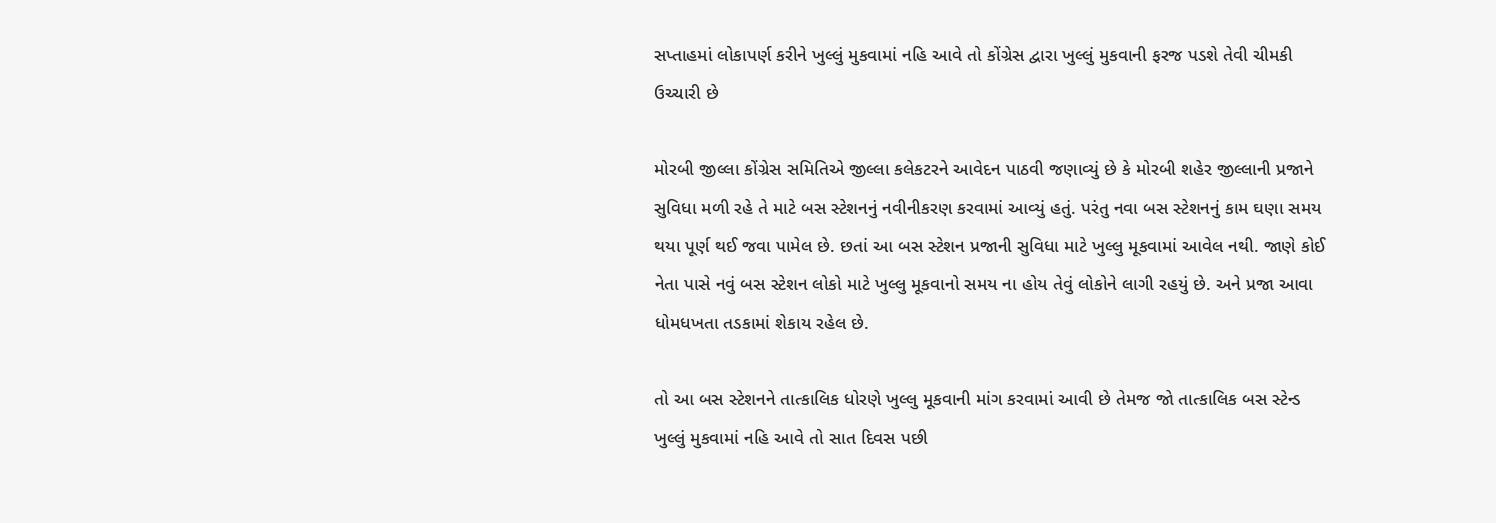સપ્તાહમાં લોકાપર્ણ કરીને ખુલ્લું મુકવામાં નહિ આવે તો કોંગ્રેસ દ્વારા ખુલ્લું મુકવાની ફરજ પડશે તેવી ચીમકી ઉચ્ચારી છે

મોરબી જીલ્લા કોંગ્રેસ સમિતિએ જીલ્લા કલેકટરને આવેદન પાઠવી જણાવ્યું છે કે મોરબી શહેર જીલ્લાની પ્રજાને સુવિધા મળી રહે તે માટે બસ સ્ટેશનનું નવીનીકરણ કરવામાં આવ્યું હતું. પરંતુ નવા બસ સ્ટેશનનું કામ ઘણા સમય થયા પૂર્ણ થઈ જવા પામેલ છે. છતાં આ બસ સ્ટેશન પ્રજાની સુવિધા માટે ખુલ્લુ મૂકવામાં આવેલ નથી. જાણે કોઈ નેતા પાસે નવું બસ સ્ટેશન લોકો માટે ખુલ્લુ મૂકવાનો સમય ના હોય તેવું લોકોને લાગી રહયું છે. અને પ્રજા આવા ધોમધખતા તડકામાં શેકાય રહેલ છે.

તો આ બસ સ્ટેશનને તાત્કાલિક ધોરણે ખુલ્લુ મૂકવાની માંગ કરવામાં આવી છે તેમજ જો તાત્કાલિક બસ સ્ટેન્ડ ખુલ્લું મુકવામાં નહિ આવે તો સાત દિવસ પછી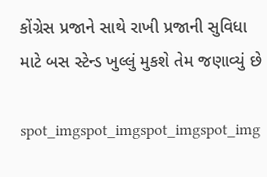કોંગ્રેસ પ્રજાને સાથે રાખી પ્રજાની સુવિધા માટે બસ સ્ટેન્ડ ખુલ્લું મુકશે તેમ જણાવ્યું છે

spot_imgspot_imgspot_imgspot_img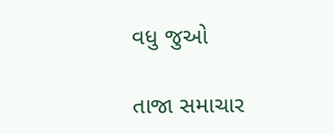વધુ જુઓ

તાજા સમાચાર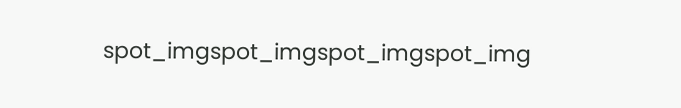spot_imgspot_imgspot_imgspot_img